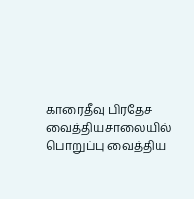காரைதீவு பிரதேச வைத்தியசாலையில் பொறுப்பு வைத்திய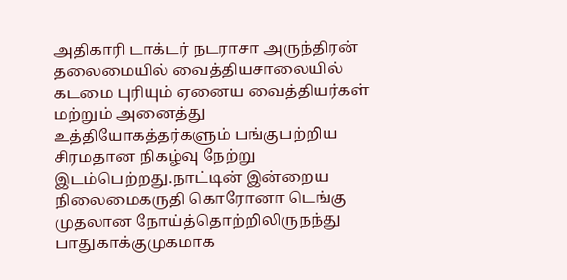அதிகாரி டாக்டர் நடராசா அருந்திரன் தலைமையில் வைத்தியசாலையில் கடமை புரியும் ஏனைய வைத்தியர்கள் மற்றும் அனைத்து உத்தியோகத்தர்களும் பங்குபற்றிய சிரமதான நிகழ்வு நேற்று இடம்பெற்றது.நாட்டின் இன்றைய நிலைமைகருதி கொரோனா டெங்கு முதலான நோய்த்தொற்றிலிருநந்து பாதுகாக்குமுகமாக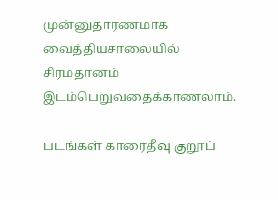முன்னுதாரணமாக வைத்தியசாலையில் சிரமதானம் இடம்பெறுவதைக்காணலாம்.

படங்கள் காரைதீவு குறூப்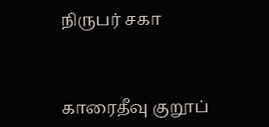நிருபர் சகா



காரைதீவு குறூப்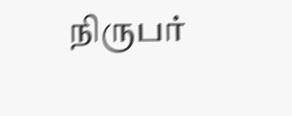நிருபர்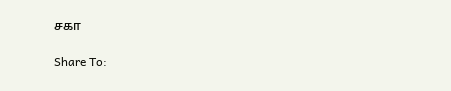சகா

Share To: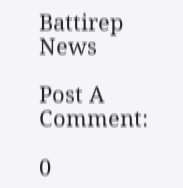Battirep News

Post A Comment:

0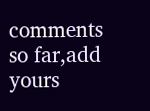comments so far,add yours